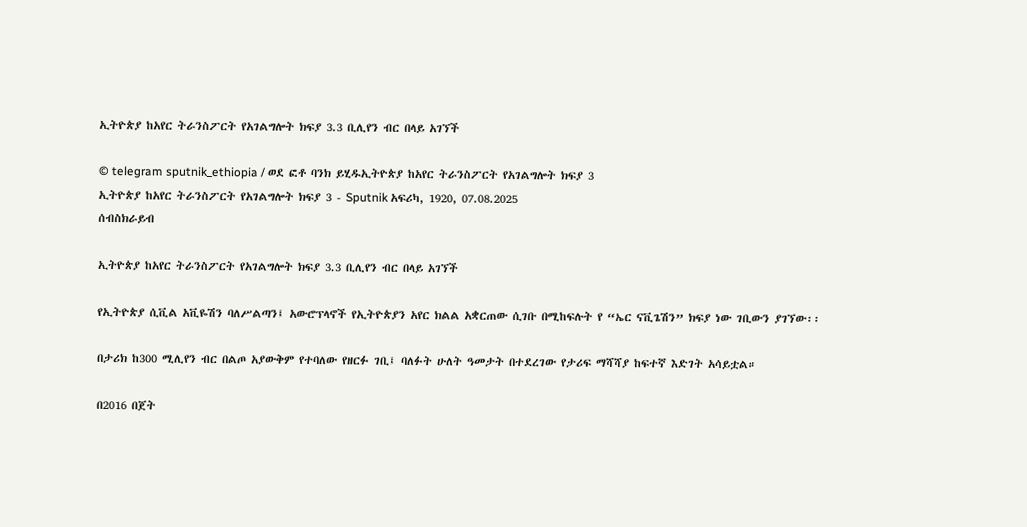ኢትዮጵያ ከአየር ትራንስፖርት የአገልግሎት ክፍያ 3.3 ቢሊየን ብር በላይ አገኘች

© telegram sputnik_ethiopia / ወደ ፎቶ ባንክ ይሂዱኢትዮጵያ ከአየር ትራንስፖርት የአገልግሎት ክፍያ 3
ኢትዮጵያ ከአየር ትራንስፖርት የአገልግሎት ክፍያ 3 - Sputnik አፍሪካ, 1920, 07.08.2025
ሰብስክራይብ

ኢትዮጵያ ከአየር ትራንስፖርት የአገልግሎት ክፍያ 3.3 ቢሊየን ብር በላይ አገኘች

የኢትዮጵያ ሲቪል አቪዬሽን ባለሥልጣን፤ አውሮፕላኖች የኢትዮጵያን አየር ክልል አቋርጠው ሲገቡ በሚከፍሉት የ “ኤር ናቪጌሽን” ክፍያ ነው ገቢውን ያገኘው፡፡

በታሪክ ከ300 ሚሊየን ብር በልጦ አያውቅም የተባለው የዘርፉ ገቢ፤ ባለፉት ሁለት ዓመታት በተደረገው የታሪፍ ማሻሻያ ከፍተኛ እድገት አሳይቷል።

በ2016 በጀት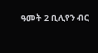ዓመት 2 ቢሊየን ብር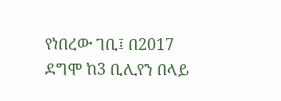የነበረው ገቢ፤ በ2017 ደግሞ ከ3 ቢሊየን በላይ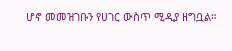ሆኖ መመዝገቡን የሀገር ውስጥ ሚዲያ ዘግቧል።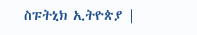ስፑትኒክ ኢትዮጵያ |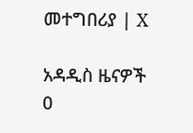መተግበሪያ | X

አዳዲስ ዜናዎች
0